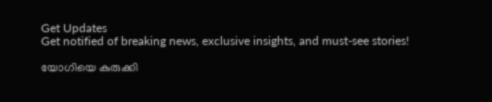Get Updates
Get notified of breaking news, exclusive insights, and must-see stories!

യോഗിയെ കുരുക്കി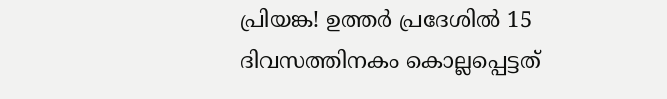പ്രിയങ്ക! ഉത്തർ പ്രദേശിൽ 15 ദിവസത്തിനകം കൊല്ലപ്പെട്ടത്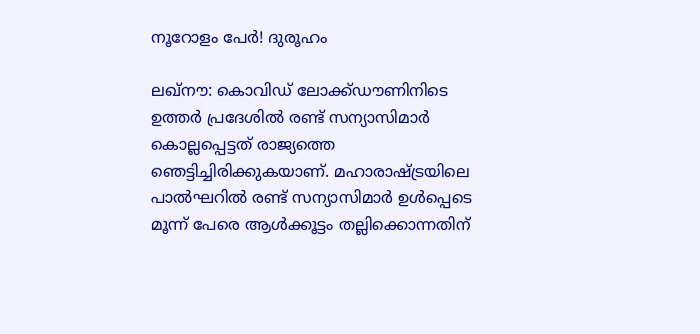നൂറോളം പേർ! ദുരൂഹം

ലഖ്‌നൗ: കൊവിഡ് ലോക്ക്ഡൗണിനിടെ ഉത്തര്‍ പ്രദേശില്‍ രണ്ട് സന്യാസിമാര്‍ കൊല്ലപ്പെട്ടത് രാജ്യത്തെ ഞെട്ടിച്ചിരിക്കുകയാണ്. മഹാരാഷ്ട്രയിലെ പാല്‍ഘറില്‍ രണ്ട് സന്യാസിമാര്‍ ഉള്‍പ്പെടെ മൂന്ന് പേരെ ആള്‍ക്കൂട്ടം തല്ലിക്കൊന്നതിന്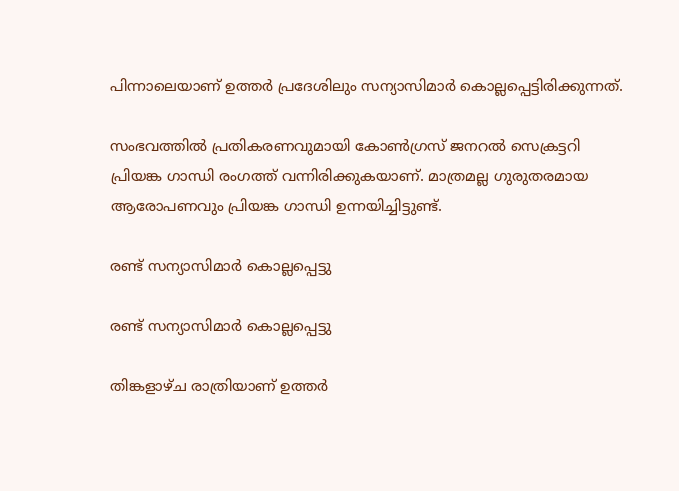പിന്നാലെയാണ് ഉത്തര്‍ പ്രദേശിലും സന്യാസിമാര്‍ കൊല്ലപ്പെട്ടിരിക്കുന്നത്.

സംഭവത്തില്‍ പ്രതികരണവുമായി കോണ്‍ഗ്രസ് ജനറല്‍ സെക്രട്ടറി പ്രിയങ്ക ഗാന്ധി രംഗത്ത് വന്നിരിക്കുകയാണ്. മാത്രമല്ല ഗുരുതരമായ ആരോപണവും പ്രിയങ്ക ഗാന്ധി ഉന്നയിച്ചിട്ടുണ്ട്.

രണ്ട് സന്യാസിമാര്‍ കൊല്ലപ്പെട്ടു

രണ്ട് സന്യാസിമാര്‍ കൊല്ലപ്പെട്ടു

തിങ്കളാഴ്ച രാത്രിയാണ് ഉത്തര്‍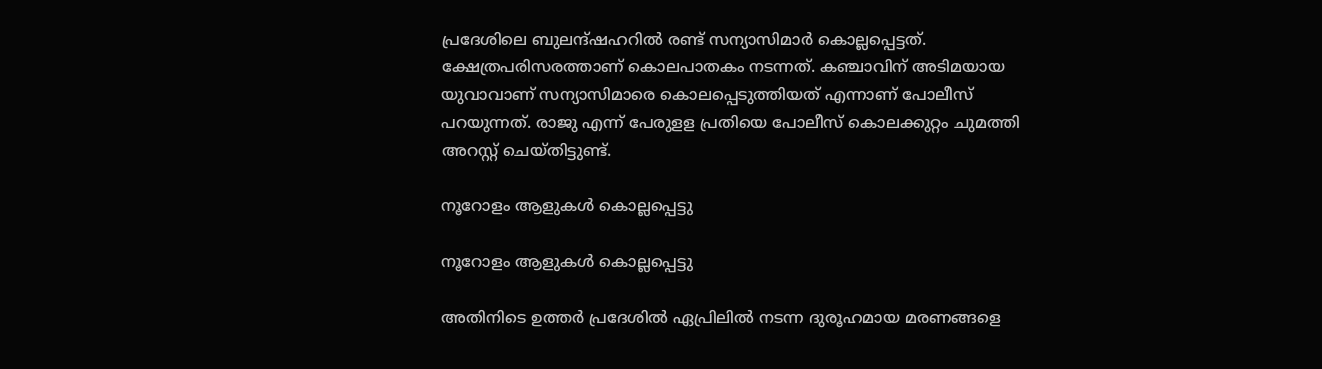പ്രദേശിലെ ബുലന്ദ്ഷഹറില്‍ രണ്ട് സന്യാസിമാര്‍ കൊല്ലപ്പെട്ടത്. ക്ഷേത്രപരിസരത്താണ് കൊലപാതകം നടന്നത്. കഞ്ചാവിന് അടിമയായ യുവാവാണ് സന്യാസിമാരെ കൊലപ്പെടുത്തിയത് എന്നാണ് പോലീസ് പറയുന്നത്. രാജു എന്ന് പേരുളള പ്രതിയെ പോലീസ് കൊലക്കുറ്റം ചുമത്തി അറസ്റ്റ് ചെയ്തിട്ടുണ്ട്.

നൂറോളം ആളുകൾ കൊല്ലപ്പെട്ടു

നൂറോളം ആളുകൾ കൊല്ലപ്പെട്ടു

അതിനിടെ ഉത്തര്‍ പ്രദേശില്‍ ഏപ്രിലില്‍ നടന്ന ദുരൂഹമായ മരണങ്ങളെ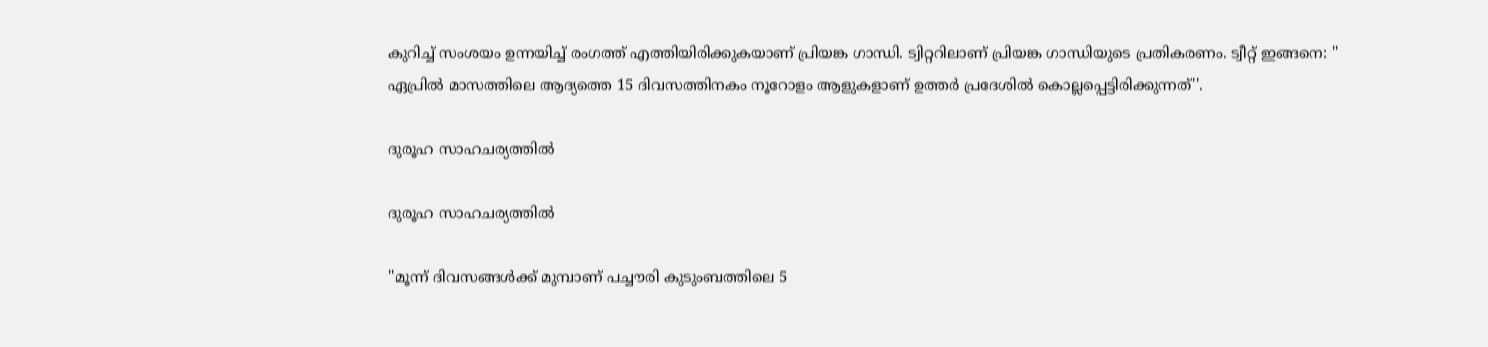കുറിച്ച് സംശയം ഉന്നയിച്ച് രംഗത്ത് എത്തിയിരിക്കുകയാണ് പ്രിയങ്ക ഗാന്ധി. ട്വിറ്ററിലാണ് പ്രിയങ്ക ഗാന്ധിയുടെ പ്രതികരണം. ട്വീറ്റ് ഇങ്ങനെ: '' ഏപ്രില്‍ മാസത്തിലെ ആദ്യത്തെ 15 ദിവസത്തിനകം നൂറോളം ആളുകളാണ് ഉത്തര്‍ പ്രദേശില്‍ കൊല്ലപ്പെട്ടിരിക്കുന്നത്''.

ദുരൂഹ സാഹചര്യത്തില്‍

ദുരൂഹ സാഹചര്യത്തില്‍

''മൂന്ന് ദിവസങ്ങള്‍ക്ക് മുമ്പാണ് പച്ചൗരി കുടുംബത്തിലെ 5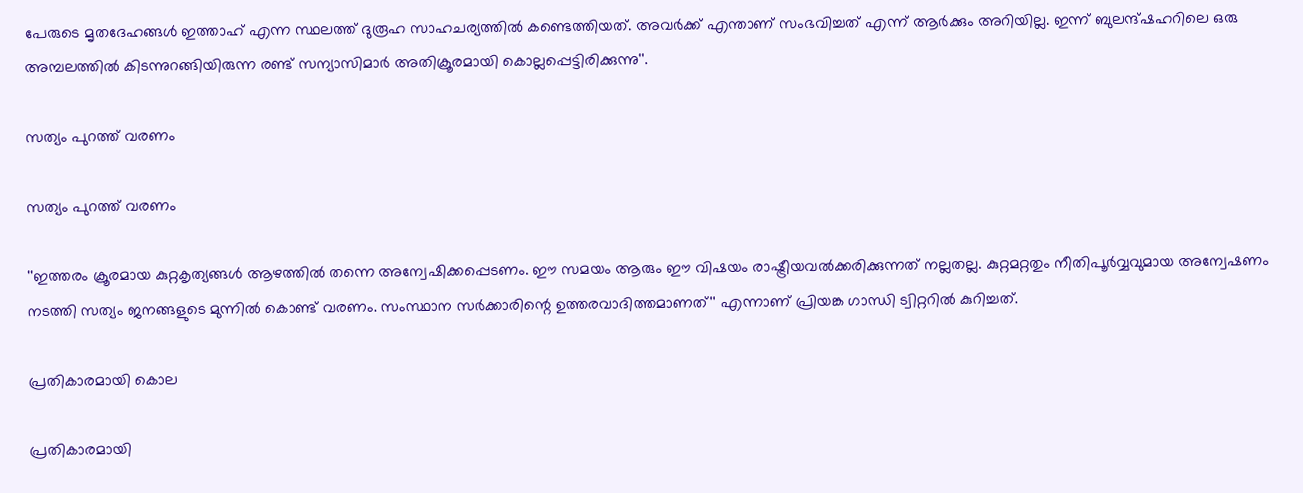പേരുടെ മൃതദേഹങ്ങള്‍ ഇത്താഹ് എന്ന സ്ഥലത്ത് ദുരൂഹ സാഹചര്യത്തില്‍ കണ്ടെത്തിയത്. അവര്‍ക്ക് എന്താണ് സംഭവിച്ചത് എന്ന് ആര്‍ക്കും അറിയില്ല. ഇന്ന് ബുലന്ദ്ഷഹറിലെ ഒരു അമ്പലത്തില്‍ കിടന്നുറങ്ങിയിരുന്ന രണ്ട് സന്യാസിമാര്‍ അതിക്രൂരമായി കൊല്ലപ്പെട്ടിരിക്കുന്നു''.

സത്യം പുറത്ത് വരണം

സത്യം പുറത്ത് വരണം

''ഇത്തരം ക്രൂരമായ കുറ്റകൃത്യങ്ങള്‍ ആഴത്തില്‍ തന്നെ അന്വേഷിക്കപ്പെടണം. ഈ സമയം ആരും ഈ വിഷയം രാഷ്ട്രീയവല്‍ക്കരിക്കുന്നത് നല്ലതല്ല. കുറ്റമറ്റതും നീതിപൂര്‍വ്വവുമായ അന്വേഷണം നടത്തി സത്യം ജനങ്ങളുടെ മുന്നില്‍ കൊണ്ട് വരണം. സംസ്ഥാന സര്‍ക്കാരിന്റെ ഉത്തരവാദിത്തമാണത്'' എന്നാണ് പ്രിയങ്ക ഗാന്ധി ട്വിറ്ററില്‍ കുറിച്ചത്.

പ്രതികാരമായി കൊല

പ്രതികാരമായി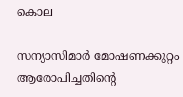കൊല

സന്യാസിമാര്‍ മോഷണക്കുറ്റം ആരോപിച്ചതിന്റെ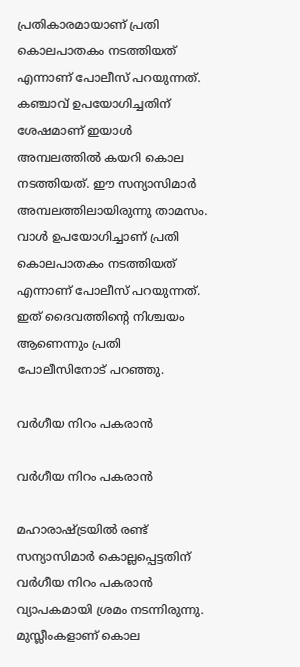പ്രതികാരമായാണ് പ്രതി കൊലപാതകം നടത്തിയത് എന്നാണ് പോലീസ് പറയുന്നത്. കഞ്ചാവ് ഉപയോഗിച്ചതിന് ശേഷമാണ് ഇയാള്‍ അമ്പലത്തില്‍ കയറി കൊല നടത്തിയത്. ഈ സന്യാസിമാര്‍ അമ്പലത്തിലായിരുന്നു താമസം. വാള്‍ ഉപയോഗിച്ചാണ് പ്രതി കൊലപാതകം നടത്തിയത് എന്നാണ് പോലീസ് പറയുന്നത്. ഇത് ദൈവത്തിന്റെ നിശ്ചയം ആണെന്നും പ്രതി പോലീസിനോട് പറഞ്ഞു.

വര്‍ഗീയ നിറം പകരാന്‍

വര്‍ഗീയ നിറം പകരാന്‍

മഹാരാഷ്ട്രയില്‍ രണ്ട് സന്യാസിമാര്‍ കൊല്ലപ്പെട്ടതിന് വര്‍ഗീയ നിറം പകരാന്‍ വ്യാപകമായി ശ്രമം നടന്നിരുന്നു. മുസ്ലീംകളാണ് കൊല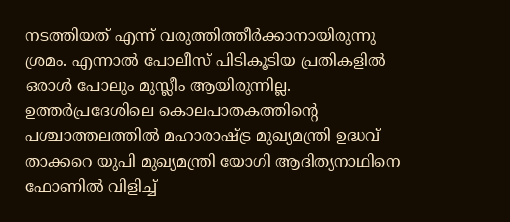നടത്തിയത് എന്ന് വരുത്തിത്തീര്‍ക്കാനായിരുന്നു ശ്രമം. എന്നാല്‍ പോലീസ് പിടികൂടിയ പ്രതികളില്‍ ഒരാള്‍ പോലും മുസ്ലീം ആയിരുന്നില്ല. ഉത്തര്‍പ്രദേശിലെ കൊലപാതകത്തിന്റെ പശ്ചാത്തലത്തില്‍ മഹാരാഷ്ട്ര മുഖ്യമന്ത്രി ഉദ്ധവ് താക്കറെ യുപി മുഖ്യമന്ത്രി യോഗി ആദിത്യനാഥിനെ ഫോണില്‍ വിളിച്ച്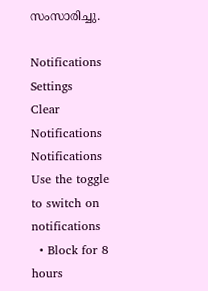സംസാരിച്ചു.

Notifications
Settings
Clear Notifications
Notifications
Use the toggle to switch on notifications
  • Block for 8 hours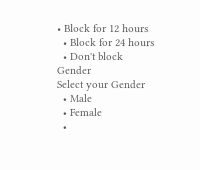• Block for 12 hours
  • Block for 24 hours
  • Don't block
Gender
Select your Gender
  • Male
  • Female
  •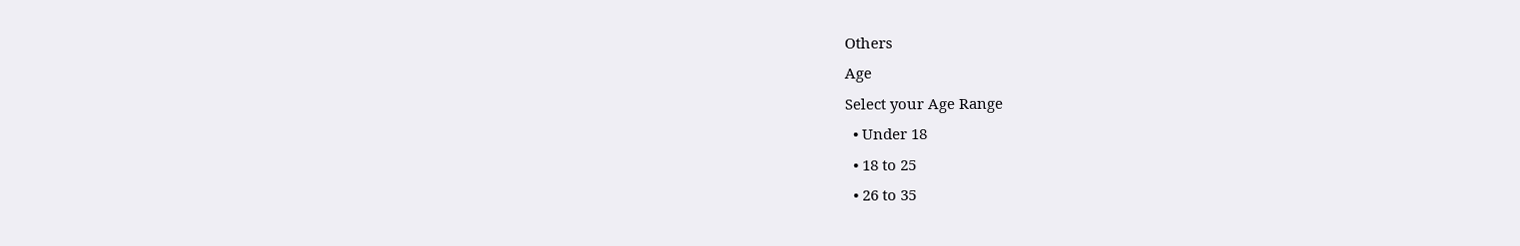Others
Age
Select your Age Range
  • Under 18
  • 18 to 25
  • 26 to 35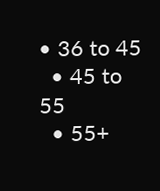• 36 to 45
  • 45 to 55
  • 55+